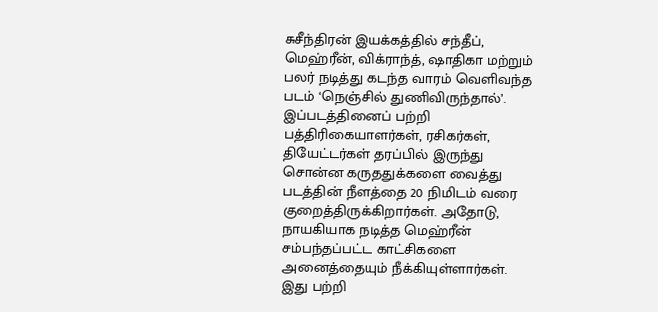சுசீந்திரன் இயக்கத்தில் சந்தீப், மெஹ்ரீன், விக்ராந்த், ஷாதிகா மற்றும் பலர் நடித்து கடந்த வாரம் வெளிவந்த படம் ‘நெஞ்சில் துணிவிருந்தால்’.
இப்படத்தினைப் பற்றி பத்திரிகையாளர்கள், ரசிகர்கள், தியேட்டர்கள் தரப்பில் இருந்து சொன்ன கருததுக்களை வைத்து படத்தின் நீளத்தை 20 நிமிடம் வரை குறைத்திருக்கிறார்கள். அதோடு, நாயகியாக நடித்த மெஹ்ரீன் சம்பந்தப்பட்ட காட்சிகளை அனைத்தையும் நீக்கியுள்ளார்கள்.
இது பற்றி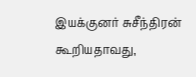இயக்குனர் சுசீந்திரன் கூறியதாவது,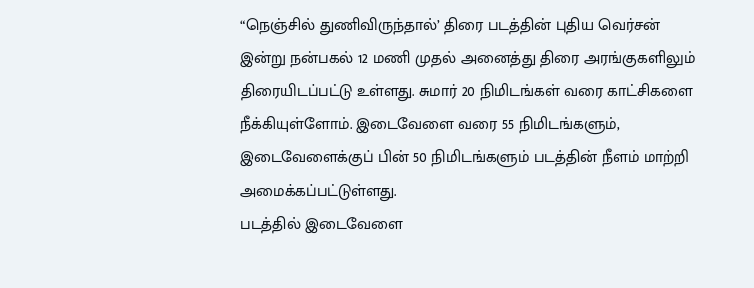“நெஞ்சில் துணிவிருந்தால்’ திரை படத்தின் புதிய வெர்சன் இன்று நன்பகல் 12 மணி முதல் அனைத்து திரை அரங்குகளிலும் திரையிடப்பட்டு உள்ளது. சுமார் 20 நிமிடங்கள் வரை காட்சிகளை நீக்கியுள்ளோம். இடைவேளை வரை 55 நிமிடங்களும், இடைவேளைக்குப் பின் 50 நிமிடங்களும் படத்தின் நீளம் மாற்றி அமைக்கப்பட்டுள்ளது.
படத்தில் இடைவேளை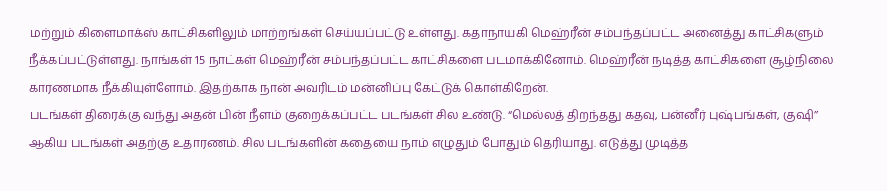மற்றும் கிளைமாக்ஸ் காட்சிகளிலும் மாற்றங்கள் செய்யப்பட்டு உள்ளது. கதாநாயகி மெஹ்ரீன் சம்பந்தப்பட்ட அனைத்து காட்சிகளும் நீக்கப்பட்டுள்ளது. நாங்கள் 15 நாட்கள் மெஹ்ரீன் சம்பந்தப்பட்ட காட்சிகளை படமாக்கினோம். மெஹ்ரீன் நடித்த காட்சிகளை சூழ்நிலை காரணமாக நீக்கியுள்ளோம். இதற்காக நான் அவரிடம் மன்னிப்பு கேட்டுக் கொள்கிறேன்.
படங்கள் திரைக்கு வந்து அதன் பின் நீளம் குறைக்கப்பட்ட படங்கள் சில உண்டு. “மெல்லத் திறந்தது கதவு, பன்னீர் புஷ்பங்கள், குஷி’’ ஆகிய படங்கள் அதற்கு உதாரணம். சில படங்களின் கதையை நாம் எழுதும் போதும் தெரியாது. எடுத்து முடித்த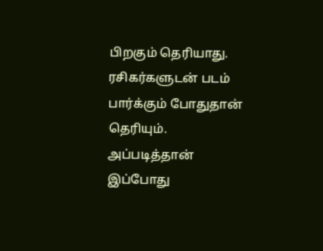பிறகும் தெரியாது. ரசிகர்களுடன் படம் பார்க்கும் போதுதான் தெரியும். அப்படித்தான் இப்போது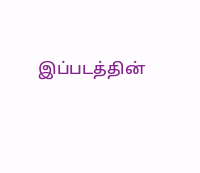இப்படத்தின்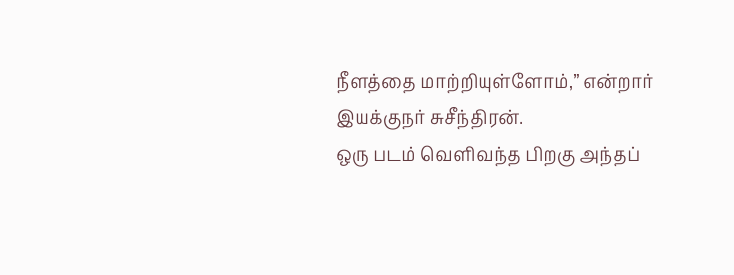நீளத்தை மாற்றியுள்ளோம்,” என்றார் இயக்குநர் சுசீந்திரன்.
ஒரு படம் வெளிவந்த பிறகு அந்தப்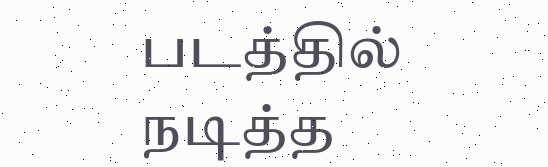படத்தில் நடித்த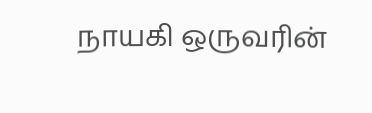நாயகி ஒருவரின்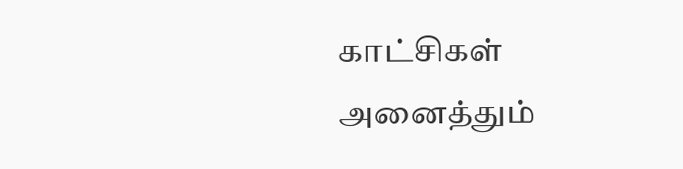காட்சிகள் அனைத்தும்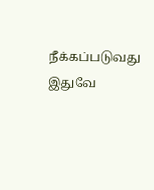நீக்கப்படுவது இதுவே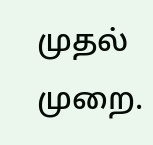முதல் முறை.